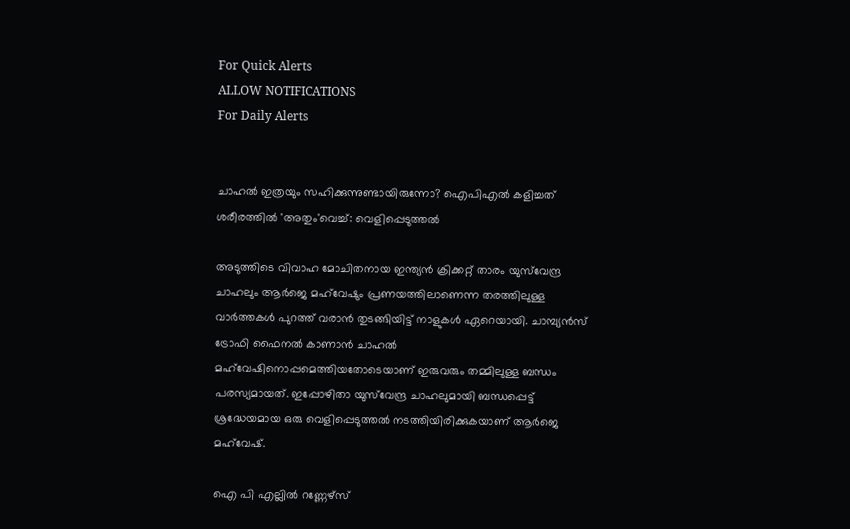For Quick Alerts
ALLOW NOTIFICATIONS
For Daily Alerts


ചാഹല്‍ ഇത്രയും സഹിക്കുന്നുണ്ടായിരുന്നോ? ഐപിഎല്‍ കളിച്ചത് ശരീരത്തില്‍ 'അതും'വെച്ച്: വെളിപ്പെടുത്തല്‍

അടുത്തിടെ വിവാഹ മോചിതനായ ഇന്ത്യന്‍ ക്രിക്കറ്റ് താരം യുസ്‌വേന്ദ്ര ചാഹലും ആര്‍ജെ മഹ്‌വേഷും പ്രണയത്തിലാണെന്ന തരത്തിലുള്ള വാർത്തകള്‍ പുറത്ത് വരാന്‍ തുടങ്ങിയിട്ട് നാളുകള്‍ ഏറെയായി. ചാമ്പ്യന്‍സ് ട്രോഫി ഫൈനല്‍ കാണാന്‍ ചാഹല്‍ മഹ്‌വേഷിനൊപ്പമെത്തിയതോടെയാണ് ഇരുവരും തമ്മിലുള്ള ബന്ധം പരസ്യമായത്. ഇപ്പോഴിതാ യുസ്‌വേന്ദ്ര ചാഹലുമായി ബന്ധപ്പെട്ട് ശ്രദ്ധേയമായ ഒരു വെളിപ്പെടുത്തല്‍ നടത്തിയിരിക്കുകയാണ് ആര്‍ജെ മഹ്‌വേഷ്.

ഐ പി എല്ലില്‍ റണ്ണേഴ്സ്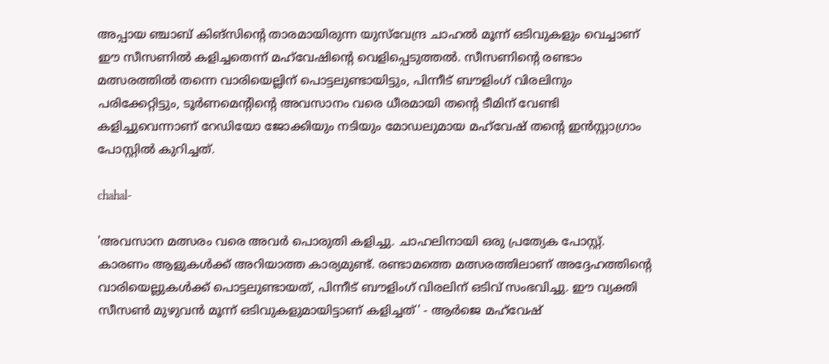അപ്പായ ഞ്ചാബ് കിങ്‌സിന്റെ താരമായിരുന്ന യുസ്‌വേന്ദ്ര ചാഹല്‍ മൂന്ന് ഒടിവുകളും വെച്ചാണ് ഈ സീസണില്‍ കളിച്ചതെന്ന് മഹ്‌വേഷിന്റെ വെളിപ്പെടുത്തല്‍. സീസണിന്റെ രണ്ടാം മത്സരത്തിൽ തന്നെ വാരിയെല്ലിന് പൊട്ടലുണ്ടായിട്ടും, പിന്നീട് ബൗളിംഗ് വിരലിനും പരിക്കേറ്റിട്ടും, ടൂർണമെന്റിന്റെ അവസാനം വരെ ധീരമായി തന്റെ ടീമിന് വേണ്ടി കളിച്ചുവെന്നാണ് റേഡിയോ ജോക്കിയും നടിയും മോഡലുമായ മഹ്‌വേഷ് തന്റെ ഇൻസ്റ്റാഗ്രാം പോസ്റ്റില്‍ കുറിച്ചത്.

chahal-

'അവസാന മത്സരം വരെ അവർ പൊരുതി കളിച്ചു. ചാഹലിനായി ഒരു പ്രത്യേക പോസ്റ്റ്. കാരണം ആളുകൾക്ക് അറിയാത്ത കാര്യമുണ്ട്. രണ്ടാമത്തെ മത്സരത്തിലാണ് അദ്ദേഹത്തിന്റെ വാരിയെല്ലുകള്‍ക്ക് പൊട്ടലുണ്ടായത്, പിന്നീട് ബൗളിംഗ് വിരലിന് ഒടിവ് സംഭവിച്ചു. ഈ വ്യക്തി സീസൺ മുഴുവൻ മൂന്ന് ഒടിവുകളുമായിട്ടാണ് കളിച്ചത്' - ആർജെ മഹ്‌വേഷ്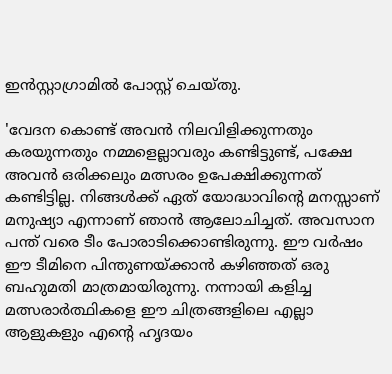ഇൻസ്റ്റാഗ്രാമിൽ പോസ്റ്റ് ചെയ്തു.

'വേദന കൊണ്ട് അവൻ നിലവിളിക്കുന്നതും കരയുന്നതും നമ്മളെല്ലാവരും കണ്ടിട്ടുണ്ട്, പക്ഷേ അവൻ ഒരിക്കലും മത്സരം ഉപേക്ഷിക്കുന്നത് കണ്ടിട്ടില്ല. നിങ്ങൾക്ക് ഏത് യോദ്ധാവിന്റെ മനസ്സാണ് മനുഷ്യാ എന്നാണ് ഞാന്‍ ആലോചിച്ചത്. അവസാന പന്ത് വരെ ടീം പോരാടിക്കൊണ്ടിരുന്നു. ഈ വർഷം ഈ ടീമിനെ പിന്തുണയ്ക്കാൻ കഴിഞ്ഞത് ഒരു ബഹുമതി മാത്രമായിരുന്നു. നന്നായി കളിച്ച മത്സരാർത്ഥികളെ ഈ ചിത്രങ്ങളിലെ എല്ലാ ആളുകളും എന്റെ ഹൃദയം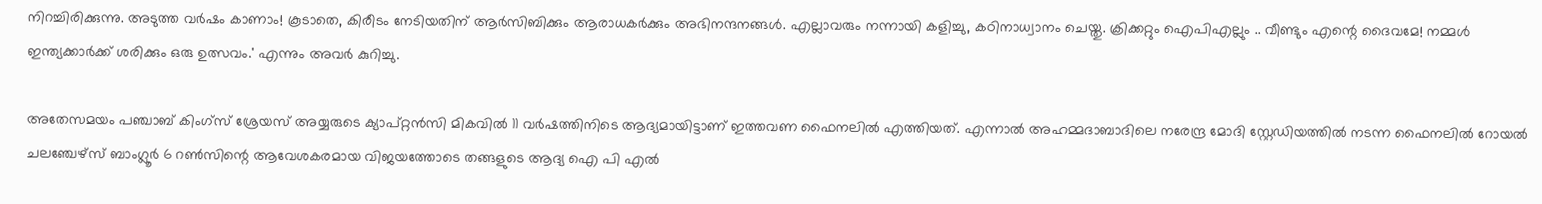നിറച്ചിരിക്കുന്നു. അടുത്ത വർഷം കാണാം! കൂടാതെ, കിരീടം നേടിയതിന് ആർ‌സി‌ബിക്കും ആരാധകർക്കും അഭിനന്ദനങ്ങൾ. എല്ലാവരും നന്നായി കളിച്ചു, കഠിനാധ്വാനം ചെയ്തു. ക്രിക്കറ്റും ഐ‌പി‌എല്ലും .. വീണ്ടും എന്റെ ദൈവമേ! നമ്മൾ ഇന്ത്യക്കാർക്ക് ശരിക്കും ഒരു ഉത്സവം.' എന്നും അവർ കുറിച്ചു.

അതേസമയം പഞ്ചാബ് കിംഗ്സ് ശ്രേയസ് അയ്യരുടെ ക്യാപ്റ്റന്‍സി മികവില്‍ 11 വർഷത്തിനിടെ ആദ്യമായിട്ടാണ് ഇത്തവണ ഫൈനലിൽ എത്തിയത്. എന്നാൽ അഹമ്മദാബാദിലെ നരേന്ദ്ര മോദി സ്റ്റേഡിയത്തിൽ നടന്ന ഫൈനലിൽ റോയൽ ചലഞ്ചേഴ്സ് ബാംഗ്ലൂർ 6 റൺസിന്റെ ആവേശകരമായ വിജയത്തോടെ തങ്ങളുടെ ആദ്യ ഐ പി എൽ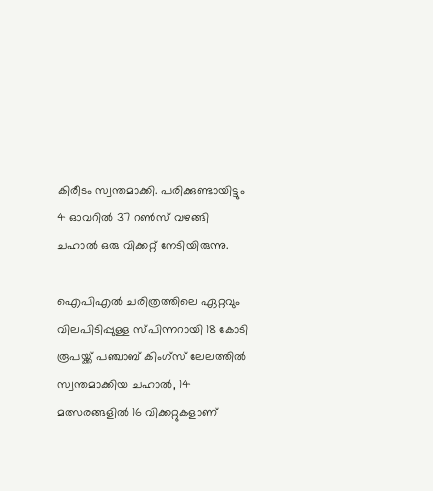കിരീടം സ്വന്തമാക്കി. പരിക്കുണ്ടായിട്ടും 4 ഓവറിൽ 37 റൺസ് വഴങ്ങി ചഹാല്‍ ഒരു വിക്കറ്റ് നേടിയിരുന്നു.

ഐപിഎൽ ചരിത്രത്തിലെ ഏറ്റവും വിലപിടിപ്പുള്ള സ്പിന്നറായി 18 കോടി രൂപയ്ക്ക് പഞ്ചാബ് കിംഗ്സ് ലേലത്തിൽ സ്വന്തമാക്കിയ ചഹാൽ, 14 മത്സരങ്ങളിൽ 16 വിക്കറ്റുകളാണ്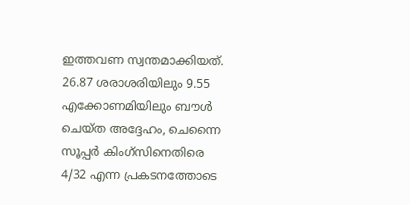ഇത്തവണ സ്വന്തമാക്കിയത്. 26.87 ശരാശരിയിലും 9.55 എക്കോണമിയിലും ബൗൾ ചെയ്ത അദ്ദേഹം, ചെന്നൈ സൂപ്പർ കിംഗ്സിനെതിരെ 4/32 എന്ന പ്രകടനത്തോടെ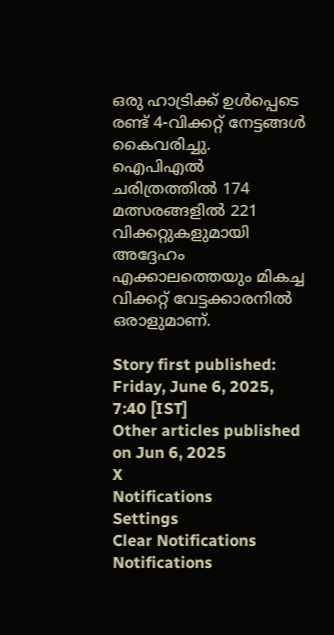ഒരു ഹാട്രിക്ക് ഉൾപ്പെടെ രണ്ട് 4-വിക്കറ്റ് നേട്ടങ്ങൾ കൈവരിച്ചു. ഐപിഎൽ ചരിത്രത്തിൽ 174 മത്സരങ്ങളിൽ 221 വിക്കറ്റുകളുമായി അദ്ദേഹം എക്കാലത്തെയും മികച്ച വിക്കറ്റ് വേട്ടക്കാരനില്‍ ഒരാളുമാണ്.

Story first published: Friday, June 6, 2025, 7:40 [IST]
Other articles published on Jun 6, 2025
X
Notifications
Settings
Clear Notifications
Notifications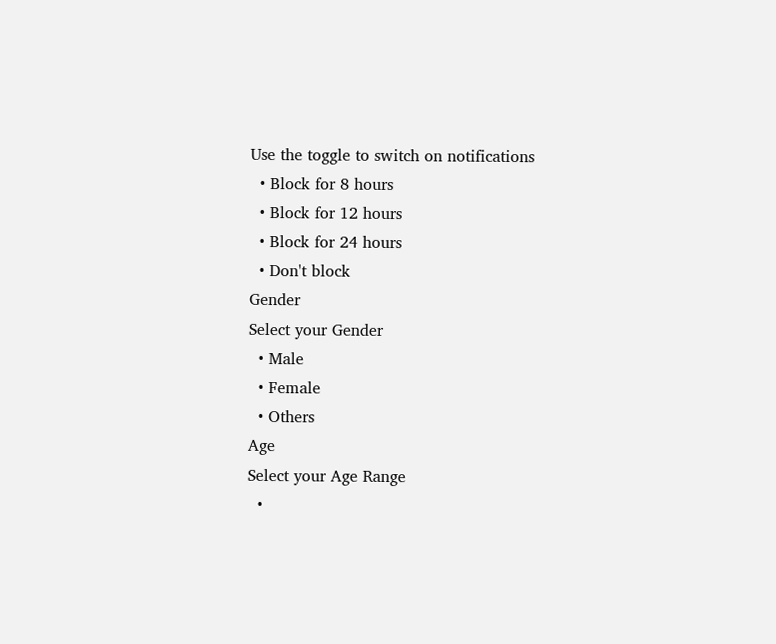Use the toggle to switch on notifications
  • Block for 8 hours
  • Block for 12 hours
  • Block for 24 hours
  • Don't block
Gender
Select your Gender
  • Male
  • Female
  • Others
Age
Select your Age Range
  •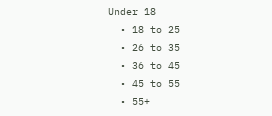Under 18
  • 18 to 25
  • 26 to 35
  • 36 to 45
  • 45 to 55
  • 55+